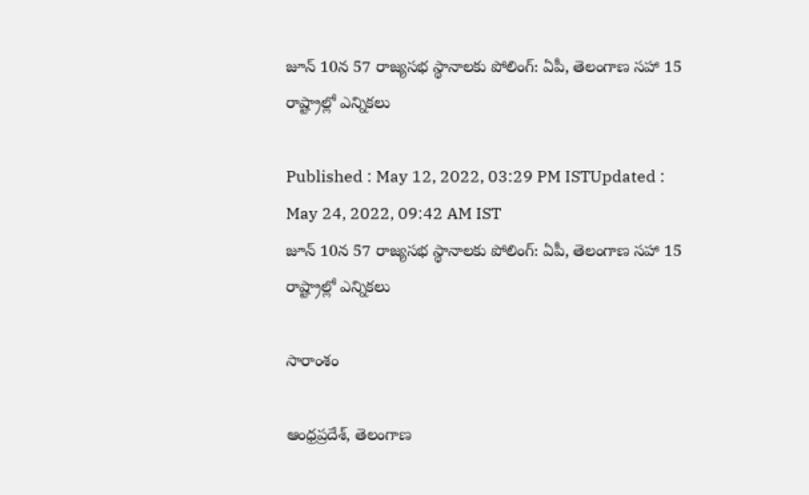జూన్ 10న 57 రాజ్యసభ స్థానాలకు పోలింగ్: ఏపీ, తెలంగాణ సహా 15 రాష్ట్రాల్లో ఎన్నికలు

Published : May 12, 2022, 03:29 PM ISTUpdated : May 24, 2022, 09:42 AM IST
జూన్ 10న 57 రాజ్యసభ స్థానాలకు పోలింగ్: ఏపీ, తెలంగాణ సహా 15 రాష్ట్రాల్లో ఎన్నికలు

సారాంశం

ఆంధ్రప్రదేశ్, తెలంగాణ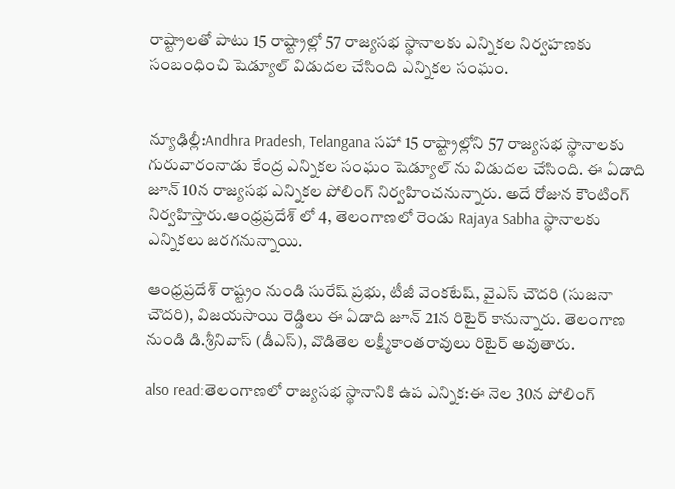రాష్ట్రాలతో పాటు 15 రాష్ట్రాల్లో 57 రాజ్యసభ స్థానాలకు ఎన్నికల నిర్వహణకు సంబంధించి షెడ్యూల్ విడుదల చేసింది ఎన్నికల సంఘం.


న్యూఢిల్లీ:Andhra Pradesh, Telangana సహా 15 రాష్ట్రాల్లోని 57 రాజ్యసభ స్థానాలకు గురువారంనాడు కేంద్ర ఎన్నికల సంఘం షెడ్యూల్ ను విడుదల చేసింది. ఈ ఏడాది జూన్ 10న రాజ్యసభ ఎన్నికల పోలింగ్ నిర్వహించనున్నారు. అదే రోజున కౌంటింగ్ నిర్వహిస్తారు.ఆంధ్రప్రదేశ్ లో 4, తెలంగాణలో రెండు Rajaya Sabha స్థానాలకు ఎన్నికలు జరగనున్నాయి.

ఆంధ్రప్రదేశ్ రాష్ట్రం నుండి సురేష్ ప్రభు, టీజీ వెంకటేష్, వైఎస్ చౌదరి (సుజనా చౌదరి), విజయసాయి రెడ్డిలు ఈ ఏడాది జూన్ 21న రిటైర్ కానున్నారు. తెలంగాణ నుండి డి.శ్రీనివాస్ (డీఎస్), వొడితెల లక్ష్మీకాంతరావులు రిటైర్ అవుతారు.

also read:తెలంగాణలో రాజ్యసభ స్థానానికి ఉప ఎన్నిక:ఈ నెల 30న పోలింగ్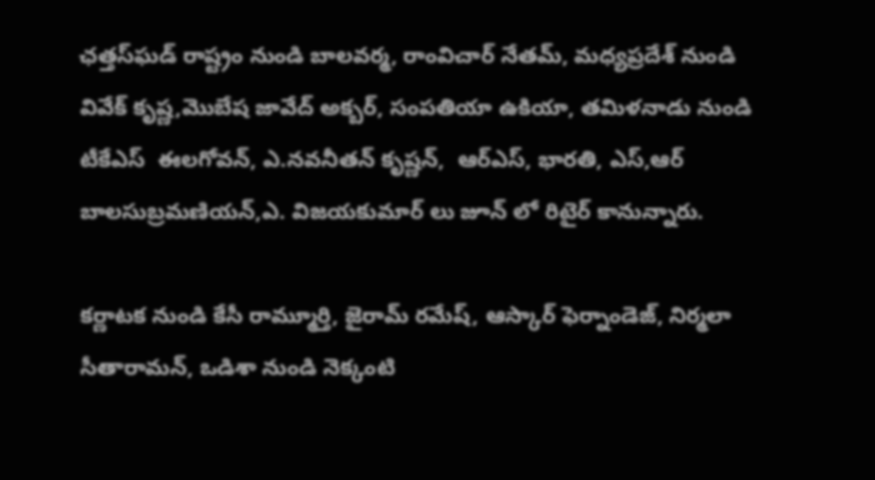ఛత్తస్‌ఘడ్ రాష్ట్రం నుండి బాలవర్మ, రాంవిచార్ నేతమ్, మధ్యప్రదేశ్ నుండి వివేక్ కృష్ణ,మొబేష జావేద్ అక్బర్, సంపతియా ఉకియా, తమిళనాడు నుండి టీకేఎస్  ఈలగోవన్, ఎ.నవనీతన్ కృష్ణన్,  ఆర్ఎస్, భారతి, ఎస్,ఆర్ బాలసుబ్రమణియన్,ఎ. విజయకుమార్ లు జూన్ లో రిటైర్ కానున్నారు.

కర్ణాటక నుండి కేసీ రామ్మూర్తి, జైరామ్ రమేష్, ఆస్కార్ ఫెర్నాండెజ్, నిర్మలా సీతారామన్, ఒడిశా నుండి నెక్కంటి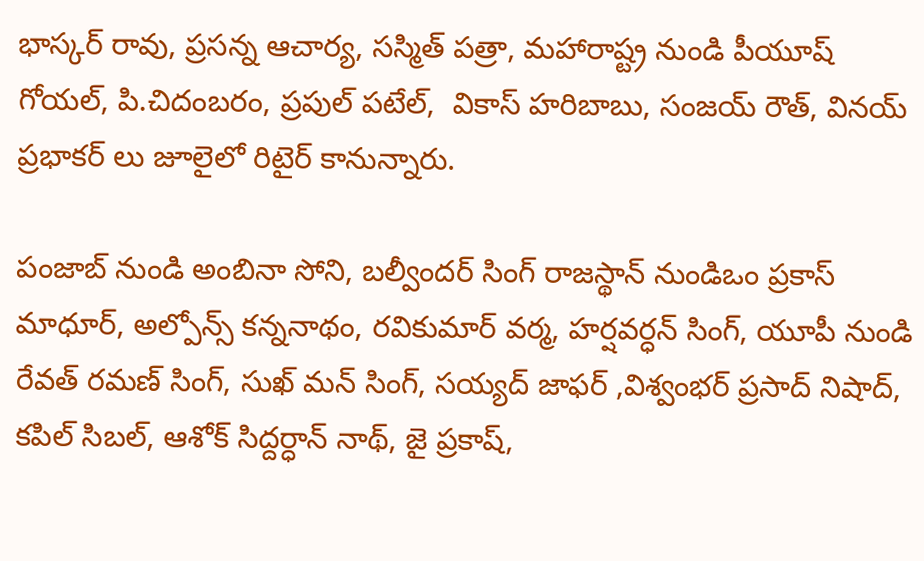భాస్కర్ రావు, ప్రసన్న ఆచార్య, సస్మిత్ పత్రా, మహారాష్ట్ర నుండి పీయూష్ గోయల్, పి.చిదంబరం, ప్రపుల్ పటేల్,  వికాస్ హరిబాబు, సంజయ్ రౌత్, వినయ్ ప్రభాకర్ లు జూలైలో రిటైర్ కానున్నారు.

పంజాబ్ నుండి అంబినా సోని, బల్వీందర్ సింగ్ రాజస్థాన్ నుండిఒం ప్రకాస్ మాధూర్, అల్పోన్స్ కన్ననాథం, రవికుమార్ వర్మ, హర్షవర్ధన్ సింగ్, యూపీ నుండి  రేవత్ రమణ్ సింగ్, సుఖ్ మన్ సింగ్, సయ్యద్ జాఫర్ ,విశ్వంభర్ ప్రసాద్ నిషాద్, కపిల్ సిబల్, ఆశోక్ సిద్దర్ధాన్ నాథ్, జై ప్రకాష్,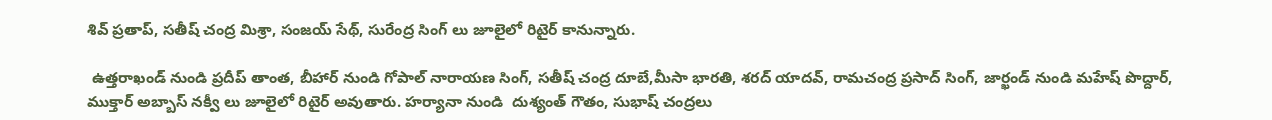శివ్ ప్రతాప్, సతీష్ చంద్ర మిశ్రా, సంజయ్ సేథ్, సురేంద్ర సింగ్ లు జూలైలో రిటైర్ కానున్నారు.

 ఉత్తరాఖండ్ నుండి ప్రదీప్ తాంత, బీహార్ నుండి గోపాల్ నారాయణ సింగ్, సతీష్ చంద్ర దూబే,మీసా భారతి, శరద్ యాదవ్, రామచంద్ర ప్రసాద్ సింగ్, జార్ఖండ్ నుండి మహేష్ పొద్దార్, ముక్తార్ అబ్బాస్ నక్వీ లు జూలైలో రిటైర్ అవుతారు. హర్యానా నుండి  దుశ్యంత్ గౌతం, సుభాష్ చంద్రలు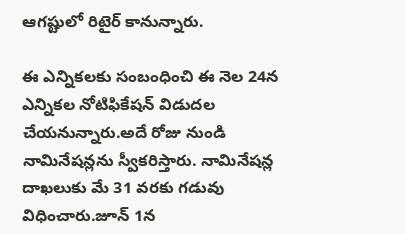ఆగష్టులో రిటైర్ కానున్నారు.

ఈ ఎన్నికలకు సంబంధించి ఈ నెల 24న ఎన్నికల నోటిఫికేషన్ విడుదల చేయనున్నారు.అదే రోజు నుండి నామినేషన్లను స్వీకరిస్తారు. నామినేషన్ల దాఖలుకు మే 31 వరకు గడువు విధించారు.జూన్ 1న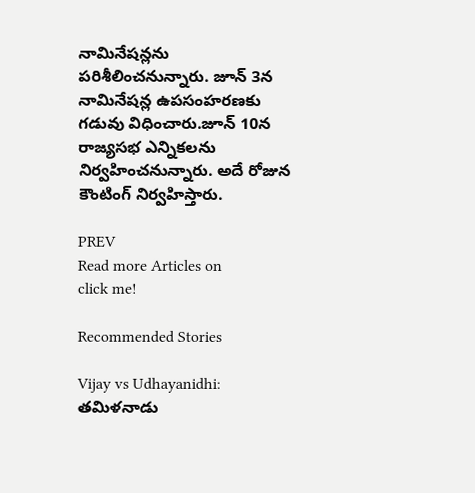నామినేషన్లను పరిశీలించనున్నారు. జూన్ 3న నామినేషన్ల ఉపసంహరణకు గడువు విధించారు.జూన్ 10న రాజ్యసభ ఎన్నికలను నిర్వహించనున్నారు. అదే రోజున కౌంటింగ్ నిర్వహిస్తారు.

PREV
Read more Articles on
click me!

Recommended Stories

Vijay vs Udhayanidhi: తమిళనాడు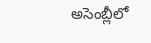అసెంబ్లీలో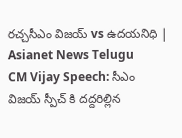రచ్చసీఎం విజయ్ vs ఉదయనిధి | Asianet News Telugu
CM Vijay Speech: సీఎం విజయ్ స్పీచ్ కి దద్దరిల్లిన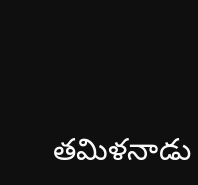తమిళనాడు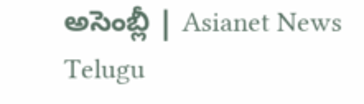అసెంబ్లీ | Asianet News Telugu